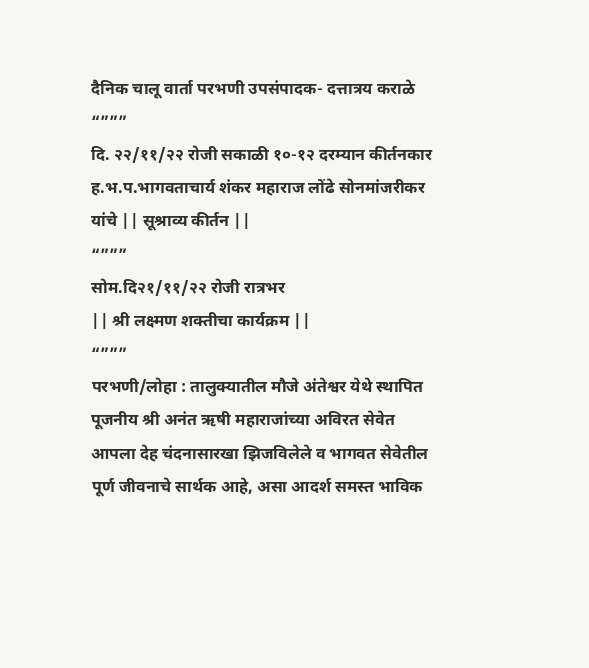दैनिक चालू वार्ता परभणी उपसंपादक- दत्तात्रय कराळे
“”””
दि. २२/११/२२ रोजी सकाळी १०-१२ दरम्यान कीर्तनकार ह.भ.प.भागवताचार्य शंकर महाराज लोंढे सोनमांजरीकर यांचे || सूश्राव्य कीर्तन ||
“”””
सोम.दि२१/११/२२ रोजी रात्रभर
|| श्री लक्ष्मण शक्तीचा कार्यक्रम ||
“”””
परभणी/लोहा : तालुक्यातील मौजे अंतेश्वर येथे स्थापित पूजनीय श्री अनंत ऋषी महाराजांच्या अविरत सेवेत आपला देह चंदनासारखा झिजविलेले व भागवत सेवेतील पूर्ण जीवनाचे सार्थक आहे, असा आदर्श समस्त भाविक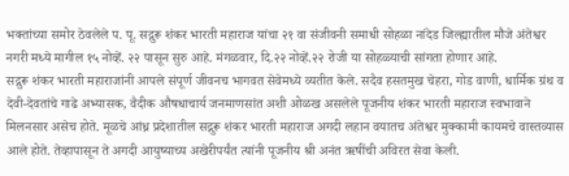भक्तांच्या समोर ठेवलेले प. पू. सद्गुरू शंकर भारती महाराज यांचा २१ वा संजीवनी समाधी सोहळा नांदेड जिल्ह्यातील मौजे अंतेश्वर नगरी मध्ये मागील १५ नोव्हें. २२ पासून सुरु आहे. मंगळवार, दि.२२ नोव्हें.२२ रोजी या सोहळ्याची सांगता होणार आहे.
सद्गुरू शंकर भारती महाराजांनी आपले संपूर्ण जीवनच भागवत सेवेमध्ये व्यतीत केले. सदैव हसतमुख चेहरा, गोड वाणी, धार्मिक ग्रंथ व देवी-देवतांचे गाढे अभ्यासक, वैदीक औषधाचार्य जनमाणसांत अशी ओळख असलेले पूजनीय शंकर भारती महाराज स्वभावाने मिलनसार असेच होते. मूळचे आंध्र प्रदेशातील सद्गुरू शंकर भारती महाराज अगदी लहान वयातच अंतेश्वर मुक्कामी कायमचे वास्तव्यास आले होते. तेव्हापासून ते अगदी आयुष्याच्य अखेरीपर्यंत त्यांनी पूजनीय श्री अनंत ऋषींची अविरत सेवा केली.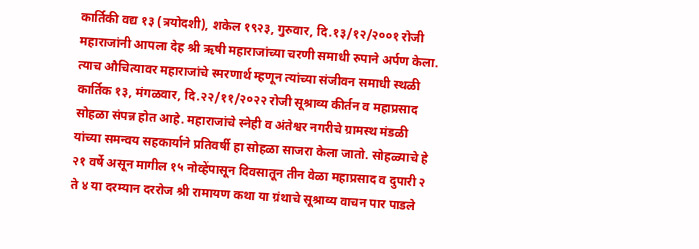कार्तिकी वद्य १३ (त्रयोदशी), शकेल १९२३, गुरुवार, दि.१३/१२/२००१ रोजी महाराजांनी आपला देह श्री ऋषी महाराजांच्या चरणी समाधी रुपाने अर्पण केला. त्याच औचित्यावर महाराजांचे स्मरणार्थ म्हणून त्यांच्या संजीवन समाधी स्थळी कार्तिक १३, मंगळवार, दि.२२/११/२०२२ रोजी सूश्राव्य कीर्तन व महाप्रसाद सोहळा संपन्न होत आहे. महाराजांचे स्नेही व अंतेश्वर नगरीचे ग्रामस्थ मंडळी यांच्या समन्वय सहकार्याने प्रतिवर्षी हा सोहळा साजरा केला जातो. सोहळ्याचे हे २१ वर्षे असून मागील १५ नोव्हेंपासून दिवसातून तीन वेळा महाप्रसाद व दुपारी २ ते ४ या दरम्यान दररोज श्री रामायण कथा या ग्रंथाचे सूश्राव्य वाचन पार पाडले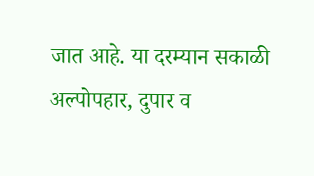जात आहे. या दरम्यान सकाळी अल्पोपहार, दुपार व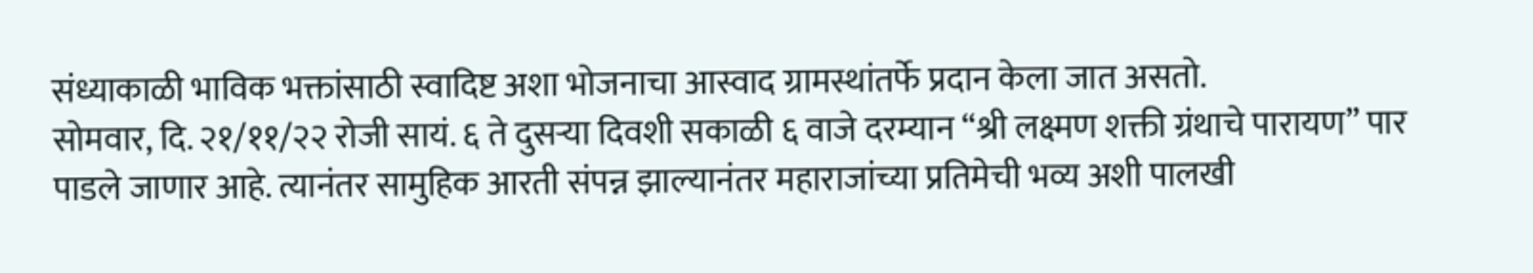संध्याकाळी भाविक भक्तांसाठी स्वादिष्ट अशा भोजनाचा आस्वाद ग्रामस्थांतर्फे प्रदान केला जात असतो.
सोमवार, दि. २१/११/२२ रोजी सायं. ६ ते दुसऱ्या दिवशी सकाळी ६ वाजे दरम्यान “श्री लक्ष्मण शक्ती ग्रंथाचे पारायण” पार पाडले जाणार आहे. त्यानंतर सामुहिक आरती संपन्न झाल्यानंतर महाराजांच्या प्रतिमेची भव्य अशी पालखी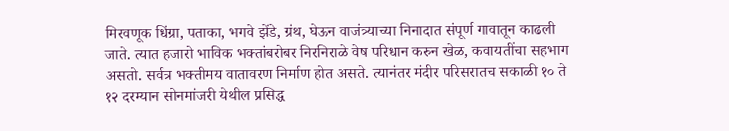मिरवणूक धिंग्रा, पताका, भगवे झेंडे, ग्रंथ, घेऊन वाजंत्र्याच्या निनादात संपूर्ण गावातून काढली जाते. त्यात हजारो भाविक भक्तांबरोबर निरनिराळे वेष परिधान करुन खेळ, कवायतींचा सहभाग असतो. सर्वत्र भक्तीमय वातावरण निर्माण होत असते. त्यानंतर मंदीर परिसरातच सकाळी १० ते १२ दरम्यान सोनमांजरी येथील प्रसिद्ध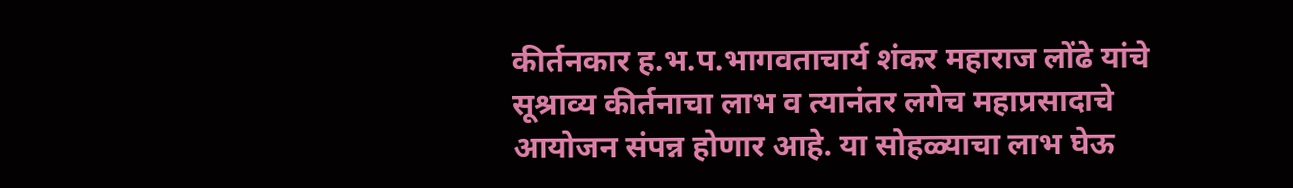कीर्तनकार ह.भ.प.भागवताचार्य शंकर महाराज लोंढे यांचे सूश्राव्य कीर्तनाचा लाभ व त्यानंतर लगेच महाप्रसादाचे आयोजन संपन्न होणार आहे. या सोहळ्याचा लाभ घेऊ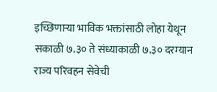इच्छिणाऱ्या भाविक भक्तांसाठी लोहा येथून सकाळी ७.३० ते संध्याकाळी ७.३० दरम्यान राज्य परिवहन सेवेची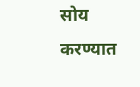सोय करण्यात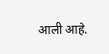आली आहे.